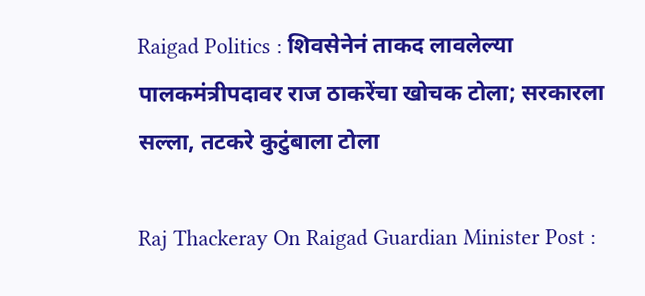Raigad Politics : शिवसेनेनं ताकद लावलेल्या पालकमंत्रीपदावर राज ठाकरेंचा खोचक टोला; सरकारला सल्ला, तटकरे कुटुंबाला टोला

Raj Thackeray On Raigad Guardian Minister Post :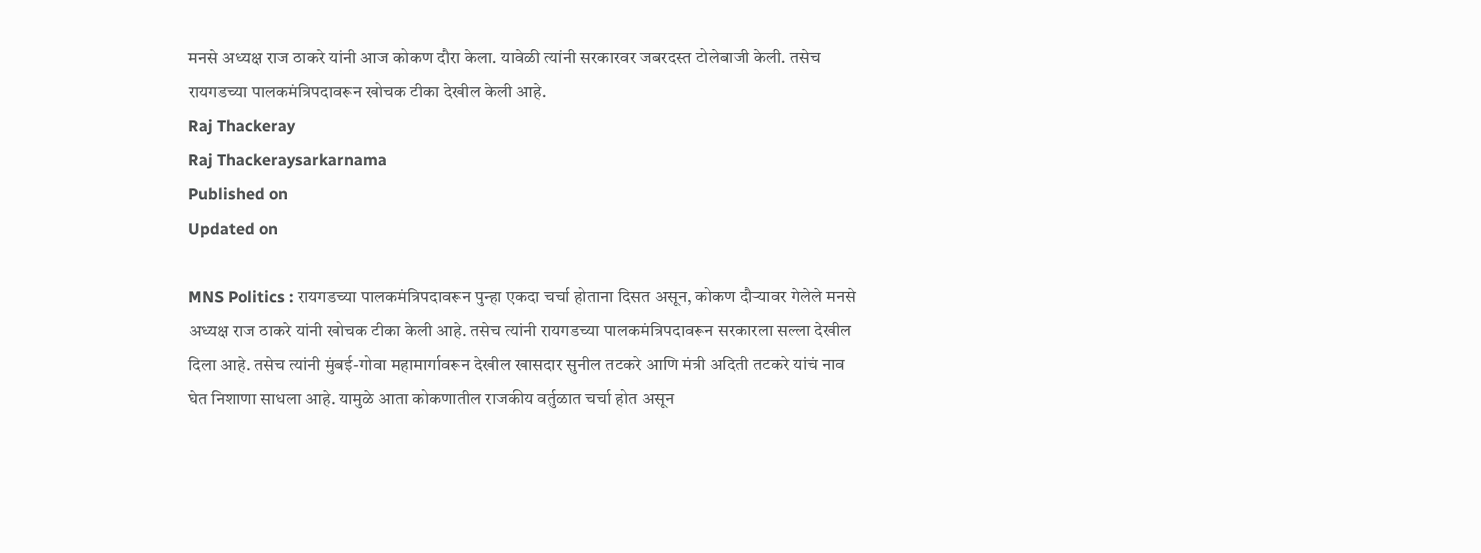मनसे अध्यक्ष राज ठाकरे यांनी आज कोकण दौरा केला. यावेळी त्यांनी सरकारवर जबरदस्त टोलेबाजी केली. तसेच रायगडच्या पालकमंत्रिपदावरून खोचक टीका देखील केली आहे.
Raj Thackeray
Raj Thackeraysarkarnama
Published on
Updated on

MNS Politics : रायगडच्या पालकमंत्रिपदावरून पुन्हा एकदा चर्चा होताना दिसत असून, कोकण दौऱ्यावर गेलेले मनसे अध्यक्ष राज ठाकरे यांनी खोचक टीका केली आहे. तसेच त्यांनी रायगडच्या पालकमंत्रिपदावरून सरकारला सल्ला देखील दिला आहे. तसेच त्यांनी मुंबई-गोवा महामार्गावरून देखील खासदार सुनील तटकरे आणि मंत्री अदिती तटकरे यांचं नाव घेत निशाणा साधला आहे. यामुळे आता कोकणातील राजकीय वर्तुळात चर्चा होत असून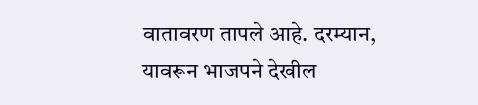वातावरण तापले आहे. दरम्यान, यावरून भाजपने देखील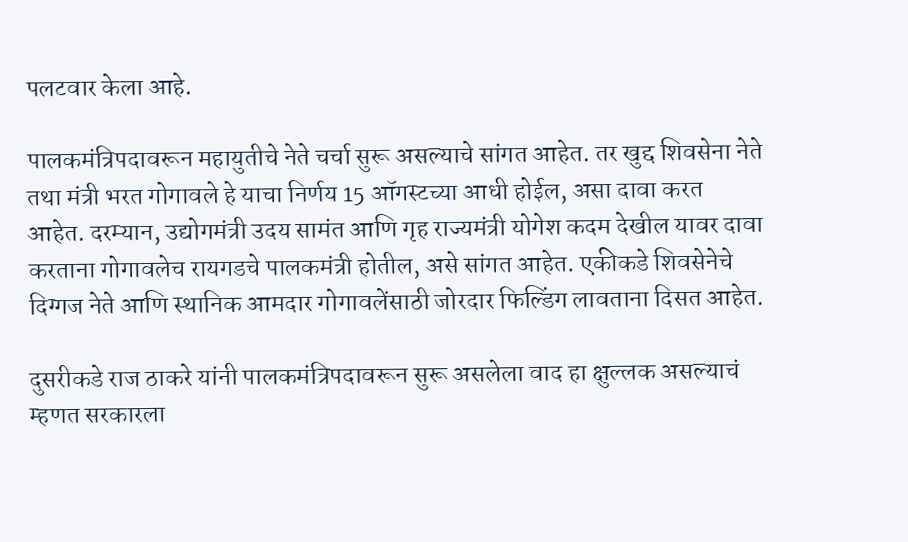पलटवार केला आहे.

पालकमंत्रिपदावरून महायुतीचे नेते चर्चा सुरू असल्याचे सांगत आहेत. तर खुद्द शिवसेना नेते तथा मंत्री भरत गोगावले हे याचा निर्णय 15 ऑगस्टच्या आधी होईल, असा दावा करत आहेत. दरम्यान, उद्योगमंत्री उदय सामंत आणि गृह राज्यमंत्री योगेश कदम देखील यावर दावा करताना गोगावलेच रायगडचे पालकमंत्री होतील, असे सांगत आहेत. एकीकडे शिवसेनेचे दिग्गज नेते आणि स्थानिक आमदार गोगावलेंसाठी जोरदार फिल्डिंग लावताना दिसत आहेत.

दुसरीकडे राज ठाकरे यांनी पालकमंत्रिपदावरून सुरू असलेला वाद हा क्षुल्लक असल्याचं म्हणत सरकारला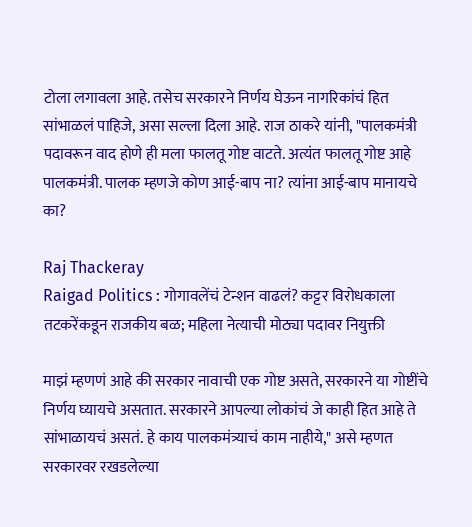टोला लगावला आहे. तसेच सरकारने निर्णय घेऊन नागरिकांचं हित सांभाळलं पाहिजे, असा सल्ला दिला आहे. राज ठाकरे यांनी, "पालकमंत्री पदावरून वाद होणे ही मला फालतू गोष्ट वाटते. अत्यंत फालतू गोष्ट आहे पालकमंत्री. पालक म्हणजे कोण आई-बाप ना? त्यांना आई-बाप मानायचे का?

Raj Thackeray
Raigad Politics : गोगावलेंचं टेन्शन वाढलं? कट्टर विरोधकाला तटकरेंकडून राजकीय बळ; महिला नेत्याची मोठ्या पदावर नियुक्ती

माझं म्हणणं आहे की सरकार नावाची एक गोष्ट असते, सरकारने या गोष्टींचे निर्णय घ्यायचे असतात. सरकारने आपल्या लोकांचं जे काही हित आहे ते सांभाळायचं असतं. हे काय पालकमंत्र्याचं काम नाहीये," असे म्हणत सरकारवर रखडलेल्या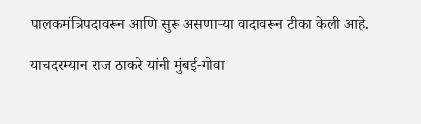पालकमंत्रिपदावरून आणि सुरू असणाऱ्या वादावरून टीका केली आहे.

याचदरम्यान राज ठाकरे यांनी मुंबई-गोवा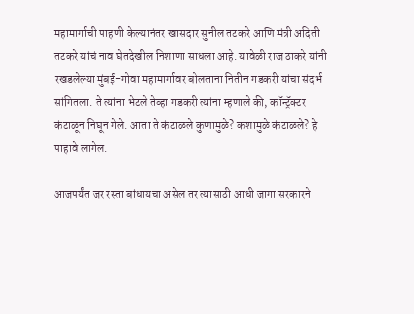महामार्गाची पाहणी केल्यानंतर खासदार सुनील तटकरे आणि मंत्री अदिती तटकरे यांचं नाव घेतदेखील निशाणा साधला आहे. यावेळी राज ठाकरे यांनी रखडलेल्या मुंबई-गोवा महामार्गावर बोलताना नितीन गडकरी यांचा संदर्भ सांगितला. ते त्यांना भेटले तेव्हा गडकरी त्यांना म्हणाले की, कॉन्ट्रॅक्टर कंटाळून निघून गेले. आता ते कंटाळले कुणामुळे? कशामुळे कंटाळले? हे पाहावे लागेल.

आजपर्यंत जर रस्ता बांधायचा असेल तर त्यासाठी आधी जागा सरकारने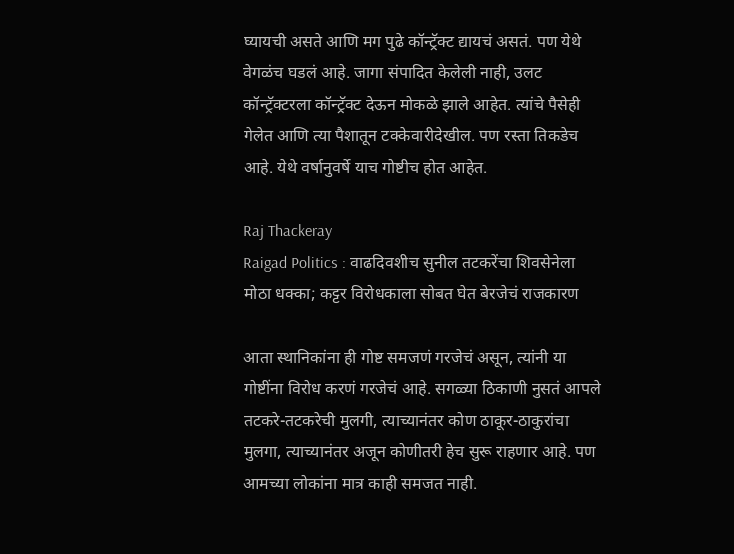घ्यायची असते आणि मग पुढे कॉन्ट्रॅक्ट द्यायचं असतं. पण येथे वेगळंच घडलं आहे. जागा संपादित केलेली नाही, उलट कॉन्ट्रॅक्टरला कॉन्ट्रॅक्ट देऊन मोकळे झाले आहेत. त्यांचे पैसेही गेलेत आणि त्या पैशातून टक्केवारीदेखील. पण रस्ता तिकडेच आहे. येथे वर्षानुवर्षे याच गोष्टीच होत आहेत.

Raj Thackeray
Raigad Politics : वाढदिवशीच सुनील तटकरेंचा शिवसेनेला मोठा धक्का; कट्टर विरोधकाला सोबत घेत बेरजेचं राजकारण

आता स्थानिकांना ही गोष्ट समजणं गरजेचं असून, त्यांनी या गोष्टींना विरोध करणं गरजेचं आहे. सगळ्या ठिकाणी नुसतं आपले तटकरे-तटकरेची मुलगी, त्याच्यानंतर कोण ठाकूर-ठाकुरांचा मुलगा, त्याच्यानंतर अजून कोणीतरी हेच सुरू राहणार आहे. पण आमच्या लोकांना मात्र काही समजत नाही.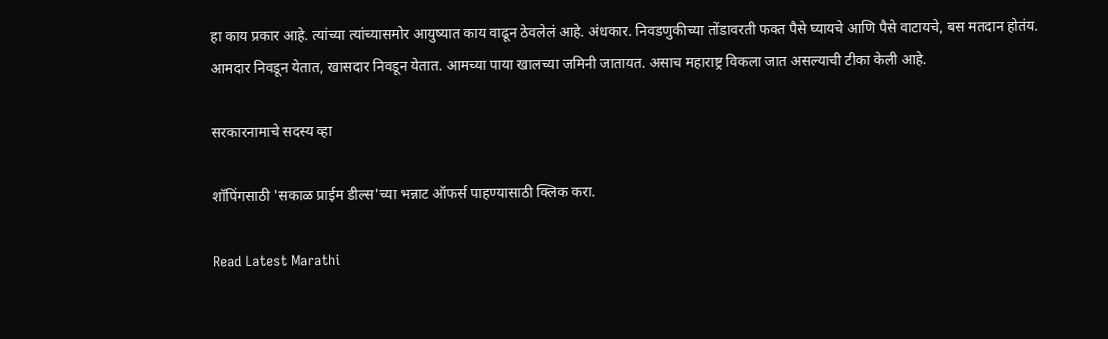हा काय प्रकार आहे. त्यांच्या त्यांच्यासमोर आयुष्यात काय वाढून ठेवलेलं आहे. अंधकार. निवडणुकीच्या तोंडावरती फक्त पैसे घ्यायचे आणि पैसे वाटायचे, बस मतदान होतंय. आमदार निवडून येतात, खासदार निवडून येतात. आमच्या पाया खालच्या जमिनी जातायत. असाच महाराष्ट्र विकला जात असल्याची टीका केली आहे.

सरकारनामाचे सदस्य व्हा

शॉपिंगसाठी 'सकाळ प्राईम डील्स'च्या भन्नाट ऑफर्स पाहण्यासाठी क्लिक करा.

Read Latest Marathi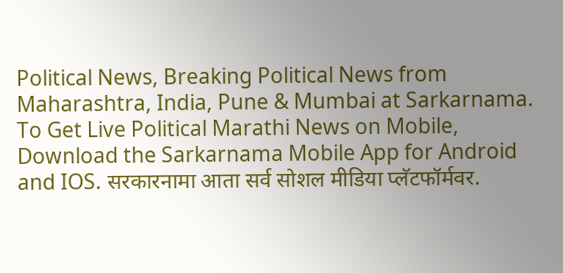Political News, Breaking Political News from Maharashtra, India, Pune & Mumbai at Sarkarnama. To Get Live Political Marathi News on Mobile, Download the Sarkarnama Mobile App for Android and IOS. सरकारनामा आता सर्व सोशल मीडिया प्लॅटफॉर्मवर.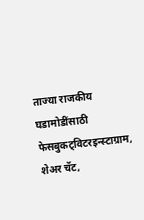ताज्या राजकीय घडामोडींसाठी फेसबुकट्विटरइन्स्टाग्राम, शेअर चॅट,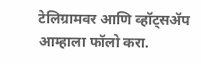टेलिग्रामवर आणि व्हॉट्सॲप आम्हाला फॉलो करा.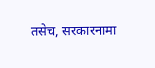तसेच, सरकारनामा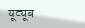यूट्यूब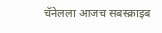चॅनेलला आजच सबस्क्राइब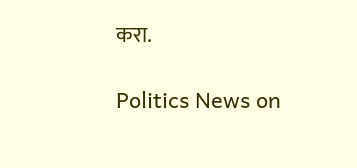करा.

Politics News on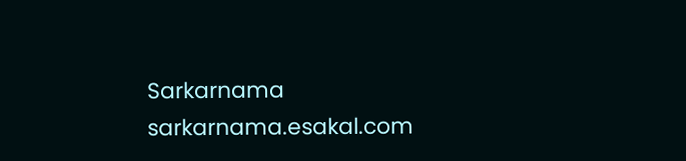Sarkarnama
sarkarnama.esakal.com